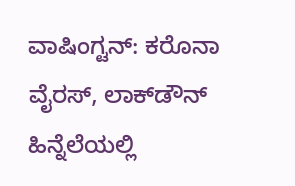ವಾಷಿಂಗ್ಟನ್: ಕರೊನಾ ವೈರಸ್‌, ಲಾಕ್‌ಡೌನ್‌ ಹಿನ್ನೆಲೆಯಲ್ಲಿ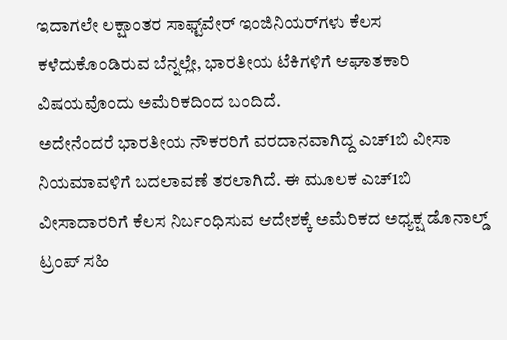ಇದಾಗಲೇ ಲಕ್ಷಾಂತರ ಸಾಫ್ಟ್‌ವೇರ್‌ ಇಂಜಿನಿಯರ್‌ಗಳು ಕೆಲಸ ಕಳೆದುಕೊಂಡಿರುವ ಬೆನ್ನಲ್ಲೇ, ಭಾರತೀಯ ಟೆಕಿಗಳಿಗೆ ಆಘಾತಕಾರಿ ವಿಷಯವೊಂದು ಅಮೆರಿಕದಿಂದ ಬಂದಿದೆ.
ಅದೇನೆಂದರೆ ಭಾರತೀಯ ನೌಕರರಿಗೆ ವರದಾನವಾಗಿದ್ದ ಎಚ್1ಬಿ ವೀಸಾ ನಿಯಮಾವಳಿಗೆ ಬದಲಾವಣೆ ತರಲಾಗಿದೆ. ಈ ಮೂಲಕ ಎಚ್1ಬಿ ವೀಸಾದಾರರಿಗೆ ಕೆಲಸ ನಿರ್ಬಂಧಿಸುವ ಆದೇಶಕ್ಕೆ ಅಮೆರಿಕದ ಅಧ್ಯಕ್ಷ ಡೊನಾಲ್ಡ್‌ ಟ್ರಂಪ್‌ ಸಹಿ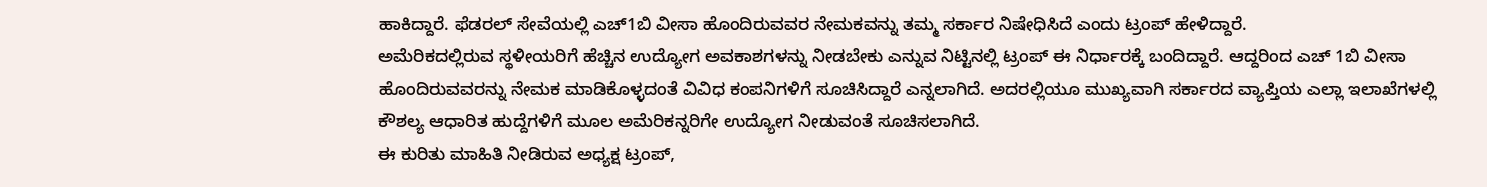ಹಾಕಿದ್ದಾರೆ. ಫೆಡರಲ್ ಸೇವೆಯಲ್ಲಿ ಎಚ್1ಬಿ ವೀಸಾ ಹೊಂದಿರುವವರ ನೇಮಕವನ್ನು ತಮ್ಮ ಸರ್ಕಾರ ನಿಷೇಧಿಸಿದೆ ಎಂದು ಟ್ರಂಪ್‌ ಹೇಳಿದ್ದಾರೆ.
ಅಮೆರಿಕದಲ್ಲಿರುವ ಸ್ಥಳೀಯರಿಗೆ ಹೆಚ್ಚಿನ ಉದ್ಯೋಗ ಅವಕಾಶಗಳನ್ನು ನೀಡಬೇಕು ಎನ್ನುವ ನಿಟ್ಟಿನಲ್ಲಿ ಟ್ರಂಪ್ ಈ ನಿರ್ಧಾರಕ್ಕೆ ಬಂದಿದ್ದಾರೆ. ಆದ್ದರಿಂದ ಎಚ್ 1ಬಿ ವೀಸಾ ಹೊಂದಿರುವವರನ್ನು ನೇಮಕ ಮಾಡಿಕೊಳ್ಳದಂತೆ ವಿವಿಧ ಕಂಪನಿಗಳಿಗೆ ಸೂಚಿಸಿದ್ದಾರೆ ಎನ್ನಲಾಗಿದೆ. ಅದರಲ್ಲಿಯೂ ಮುಖ್ಯವಾಗಿ ಸರ್ಕಾರದ ವ್ಯಾಪ್ತಿಯ ಎಲ್ಲಾ ಇಲಾಖೆಗಳಲ್ಲಿ ಕೌಶಲ್ಯ ಆಧಾರಿತ ಹುದ್ದೆಗಳಿಗೆ ಮೂಲ ಅಮೆರಿಕನ್ನರಿಗೇ ಉದ್ಯೋಗ ನೀಡುವಂತೆ ಸೂಚಿಸಲಾಗಿದೆ.
ಈ ಕುರಿತು ಮಾಹಿತಿ ನೀಡಿರುವ ಅಧ್ಯಕ್ಷ ಟ್ರಂಪ್‌,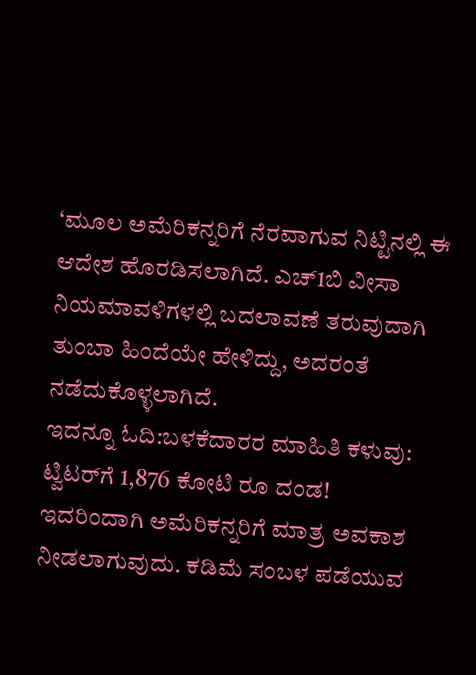‘ಮೂಲ ಅಮೆರಿಕನ್ನರಿಗೆ ನೆರವಾಗುವ ನಿಟ್ಟಿನಲ್ಲಿ ಈ ಆದೇಶ ಹೊರಡಿಸಲಾಗಿದೆ. ಎಚ್‌1ಬಿ ವೀಸಾ ನಿಯಮಾವಳಿಗಳಲ್ಲಿ ಬದಲಾವಣೆ ತರುವುದಾಗಿ ತುಂಬಾ ಹಿಂದೆಯೇ ಹೇಳಿದ್ದು, ಅದರಂತೆ ನಡೆದುಕೊಳ್ಳಲಾಗಿದೆ.
ಇದನ್ನೂ ಓದಿ:ಬಳಕೆದಾರರ ಮಾಹಿತಿ ಕಳುವು: ಟ್ವಿಟರ್‌ಗೆ 1,876 ಕೋಟಿ ರೂ ದಂಡ!
ಇದರಿಂದಾಗಿ ಅಮೆರಿಕನ್ನರಿಗೆ ಮಾತ್ರ ಅವಕಾಶ ನೀಡಲಾಗುವುದು. ಕಡಿಮೆ ಸಂಬಳ ಪಡೆಯುವ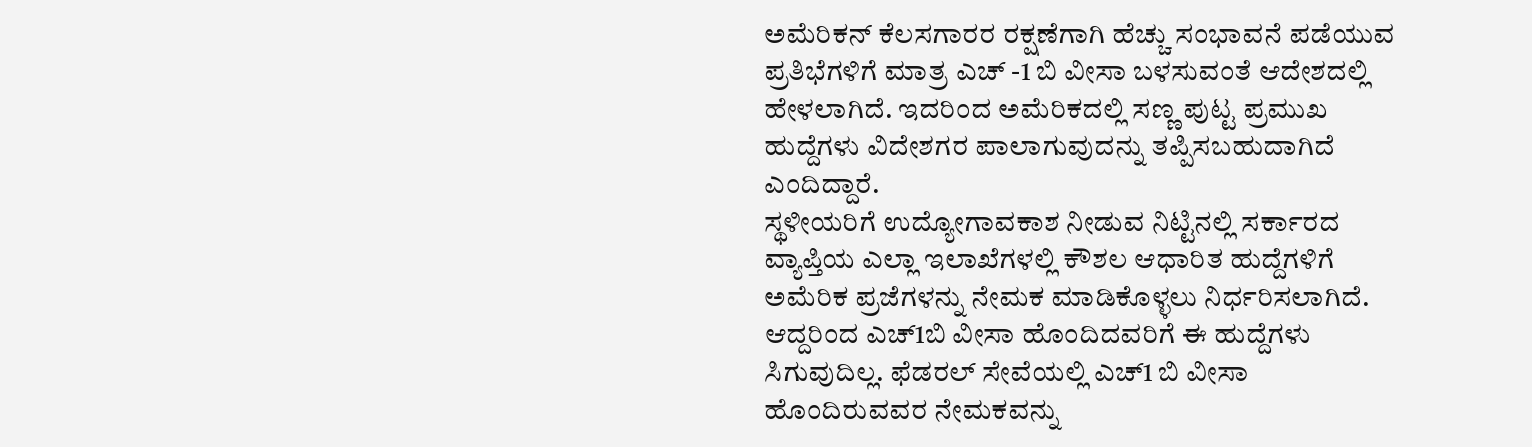ಅಮೆರಿಕನ್ ಕೆಲಸಗಾರರ ರಕ್ಷಣೆಗಾಗಿ ಹೆಚ್ಚು ಸಂಭಾವನೆ ಪಡೆಯುವ ಪ್ರತಿಭೆಗಳಿಗೆ ಮಾತ್ರ ಎಚ್ -1 ಬಿ ವೀಸಾ ಬಳಸುವಂತೆ ಆದೇಶದಲ್ಲಿ ಹೇಳಲಾಗಿದೆ. ಇದರಿಂದ ಅಮೆರಿಕದಲ್ಲಿ ಸಣ್ಣ ಪುಟ್ಟ ಪ್ರಮುಖ ಹುದ್ದೆಗಳು ವಿದೇಶಗರ ಪಾಲಾಗುವುದನ್ನು ತಪ್ಪಿಸಬಹುದಾಗಿದೆ ಎಂದಿದ್ದಾರೆ.
ಸ್ಥಳೀಯರಿಗೆ ಉದ್ಯೋಗಾವಕಾಶ ನೀಡುವ ನಿಟ್ಟಿನಲ್ಲಿ ಸರ್ಕಾರದ ವ್ಯಾಪ್ತಿಯ ಎಲ್ಲಾ ಇಲಾಖೆಗಳಲ್ಲಿ ಕೌಶಲ ಆಧಾರಿತ ಹುದ್ದೆಗಳಿಗೆ ಅಮೆರಿಕ ಪ್ರಜೆಗಳನ್ನು ನೇಮಕ ಮಾಡಿಕೊಳ್ಳಲು ನಿರ್ಧರಿಸಲಾಗಿದೆ. ಆದ್ದರಿಂದ ಎಚ್1ಬಿ ವೀಸಾ ಹೊಂದಿದವರಿಗೆ ಈ ಹುದ್ದೆಗಳು ಸಿಗುವುದಿಲ್ಲ. ಫೆಡರಲ್ ಸೇವೆಯಲ್ಲಿ ಎಚ್‌1 ಬಿ ವೀಸಾ ಹೊಂದಿರುವವರ ನೇಮಕವನ್ನು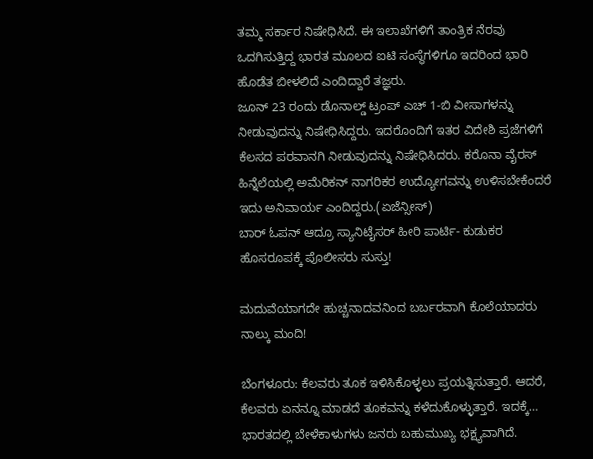ತಮ್ಮ ಸರ್ಕಾರ ನಿಷೇಧಿಸಿದೆ. ಈ ಇಲಾಖೆಗಳಿಗೆ ತಾಂತ್ರಿಕ ನೆರವು ಒದಗಿಸುತ್ತಿದ್ದ ಭಾರತ ಮೂಲದ ಐಟಿ ಸಂಸ್ಥೆಗಳಿಗೂ ಇದರಿಂದ ಭಾರಿ ಹೊಡೆತ ಬೀಳಲಿದೆ ಎಂದಿದ್ದಾರೆ ತಜ್ಞರು.
ಜೂನ್ 23 ರಂದು ಡೊನಾಲ್ಡ್ ಟ್ರಂಪ್ ಎಚ್ 1-ಬಿ ವೀಸಾಗಳನ್ನು ನೀಡುವುದನ್ನು ನಿಷೇಧಿಸಿದ್ದರು. ಇದರೊಂದಿಗೆ ಇತರ ವಿದೇಶಿ ಪ್ರಜೆಗಳಿಗೆ ಕೆಲಸದ ಪರವಾನಗಿ ನೀಡುವುದನ್ನು ನಿಷೇಧಿಸಿದರು. ಕರೊನಾ ವೈರಸ್‌ ಹಿನ್ನೆಲೆಯಲ್ಲಿ ಅಮೆರಿಕನ್ ನಾಗರಿಕರ ಉದ್ಯೋಗವನ್ನು ಉಳಿಸಬೇಕೆಂದರೆ ಇದು ಅನಿವಾರ್ಯ ಎಂದಿದ್ದರು.(ಏಜೆನ್ಸೀಸ್‌)
ಬಾರ್‌ ಓಪನ್‌ ಆದ್ರೂ ಸ್ಯಾನಿಟೈಸರ್‌ ಹೀರಿ ಪಾರ್ಟಿ- ಕುಡುಕರ ಹೊಸರೂಪಕ್ಕೆ ಪೊಲೀಸರು ಸುಸ್ತು!

ಮದುವೆಯಾಗದೇ ಹುಚ್ಚನಾದವನಿಂದ ಬರ್ಬರವಾಗಿ ಕೊಲೆಯಾದರು ನಾಲ್ಕು ಮಂದಿ!

ಬೆಂಗಳೂರು: ಕೆಲವರು ತೂಕ ಇಳಿಸಿಕೊಳ್ಳಲು ಪ್ರಯತ್ನಿಸುತ್ತಾರೆ. ಆದರೆ, ಕೆಲವರು ಏನನ್ನೂ ಮಾಡದೆ ತೂಕವನ್ನು ಕಳೆದುಕೊಳ್ಳುತ್ತಾರೆ. ಇದಕ್ಕೆ…
ಭಾರತದಲ್ಲಿ ಬೇಳೆಕಾಳುಗಳು ಜನರು ಬಹುಮುಖ್ಯ ಭಕ್ಷ್ಯವಾಗಿದೆ.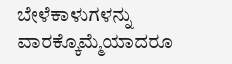ಬೇಳೆಕಾಳುಗಳನ್ನು ವಾರಕ್ಕೊಮ್ಮೆಯಾದರೂ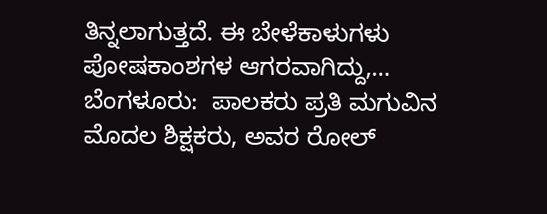ತಿನ್ನಲಾಗುತ್ತದೆ. ಈ ಬೇಳೆಕಾಳುಗಳು ಪೋಷಕಾಂಶಗಳ ಆಗರವಾಗಿದ್ದು,…
ಬೆಂಗಳೂರು:  ಪಾಲಕರು ಪ್ರತಿ ಮಗುವಿನ ಮೊದಲ ಶಿಕ್ಷಕರು, ಅವರ ರೋಲ್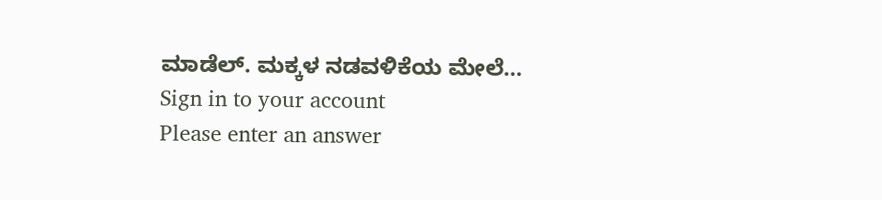ಮಾಡೆಲ್. ಮಕ್ಕಳ ನಡವಳಿಕೆಯ ಮೇಲೆ…
Sign in to your account
Please enter an answer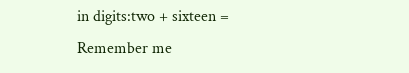in digits:two + sixteen =
Remember me